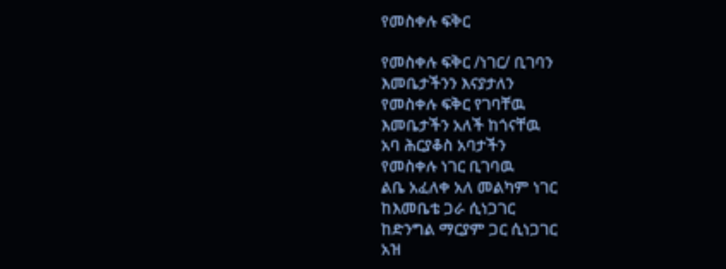የመስቀሉ ፍቅር

የመስቀሉ ፍቅር /ነገር/ ቢገባን
እመቤታችንን እናያታለን
የመስቀሉ ፍቅር የገባቸዉ
እመቤታችን አለች ከጎናቸዉ
አባ ሕርያቆስ አባታችን
የመስቀሉ ነገር ቢገባዉ
ልቤ አፈለቀ አለ መልካም ነገር
ከእመቤቴ ጋራ ሲነጋገር
ከድንግል ማርያም ጋር ሲነጋገር
አዝ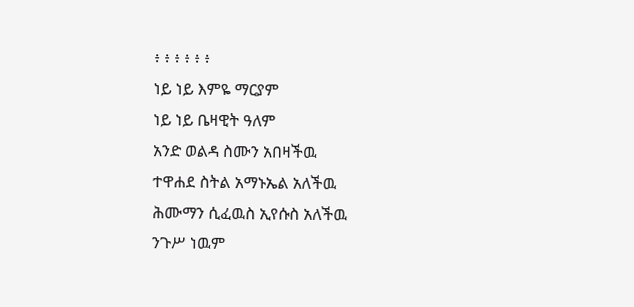፥ ፥ ፥ ፥ ፥ ፥
ነይ ነይ እምዬ ማርያም
ነይ ነይ ቤዛዊት ዓለም
አንድ ወልዳ ስሙን አበዛችዉ
ተዋሐደ ስትል አማኑኤል አለችዉ
ሕሙማን ሲፈዉስ ኢየሱስ አለችዉ
ንጉሥ ነዉም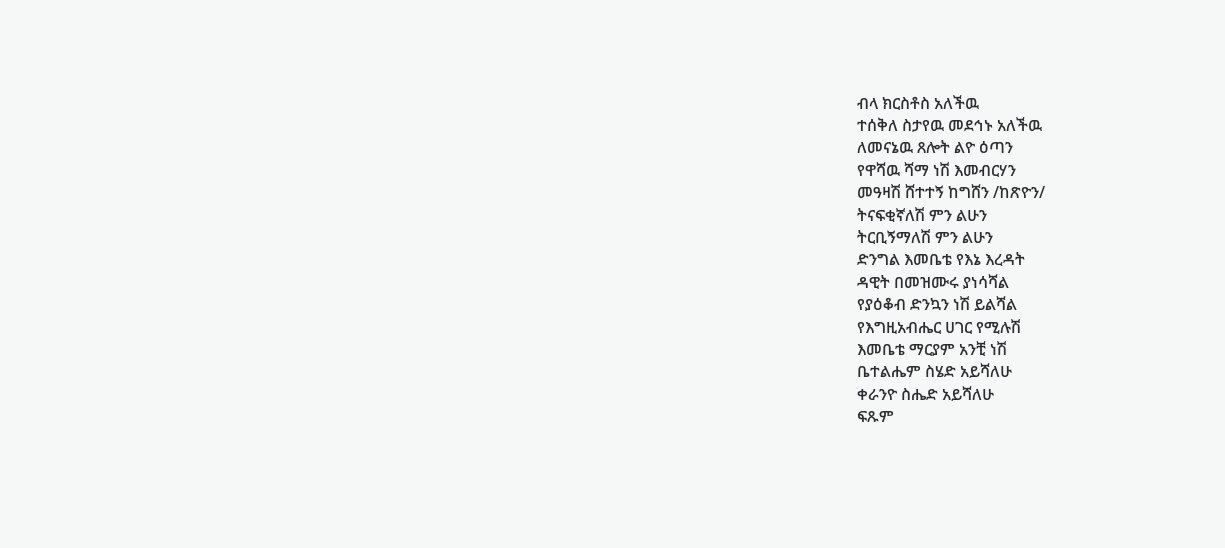ብላ ክርስቶስ አለችዉ
ተሰቅለ ስታየዉ መደኅኑ አለችዉ
ለመናኔዉ ጸሎት ልዮ ዕጣን
የዋሻዉ ሻማ ነሽ እመብርሃን
መዓዛሽ ሸተተኝ ከግሸን /ከጽዮን/
ትናፍቂኛለሽ ምን ልሁን
ትርቢኝማለሽ ምን ልሁን
ድንግል እመቤቴ የእኔ እረዳት
ዳዊት በመዝሙሩ ያነሳሻል
የያዕቆብ ድንኳን ነሽ ይልሻል
የእግዚአብሔር ሀገር የሚሉሽ
እመቤቴ ማርያም አንቺ ነሽ
ቤተልሔም ስሄድ አይሻለሁ
ቀራንዮ ስሔድ አይሻለሁ
ፍጹም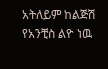አትለይም ከልጅሽ
የአንቺስ ልዮ ነዉ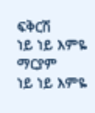ፍቅርሽ
ነይ ነይ እምዬ ማርያም
ነይ ነይ እምዬ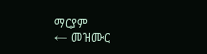ማርያም
← መዝሙር